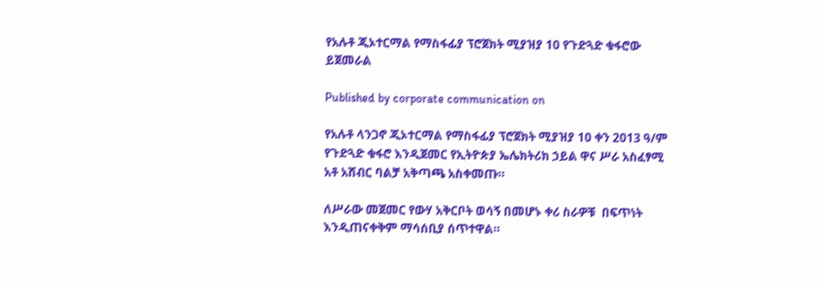የአሉቶ ጂኦተርማል የማስፋፊያ ፕሮጀክት ሚያዝያ 10 የጉድጓድ ቁፋሮው ይጀመራል

Published by corporate communication on

የአሉቶ ላንጋኖ ጂኦተርማል የማስፋፊያ ፕሮጀክት ሚያዝያ 10 ቀን 2013 ዓ/ም የጉድጓድ ቁፋሮ እንዲጀመር የኢትዮጵያ ኤሌክትሪክ ኃይል ዋና ሥራ አስፈፃሚ አቶ አሸብር ባልቻ አቅጣጫ አስቀመጡ።

ለሥራው መጀመር የውሃ አቅርቦት ወሳኝ በመሆኑ ቀሪ ስራዎቹ  በፍጥነት እንዲጠናቀቅም ማሳሰቢያ ሰጥተዋል።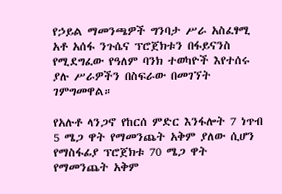የኃይል ማመንጫዎች ግንባታ ሥራ አስፈፃሚ አቶ አሰፋ ንጉሴና ፕሮጀክቱን በፋይናንስ የሚደግፈው የዓለም ባንክ ተወካዮች እየተሰሩ ያሉ ሥራዎችን በስፍራው በመገኘት ገምግመዋል።

የአሉቶ ላንጋኖ የከርሰ ምድር እንፋሎት 7 ነጥብ 5 ሜጋ ዋት የማመንጨት አቅም ያለው ሲሆን የማስፋፊያ ፕሮጀክቱ 70 ሜጋ ዋት የማመንጨት አቅም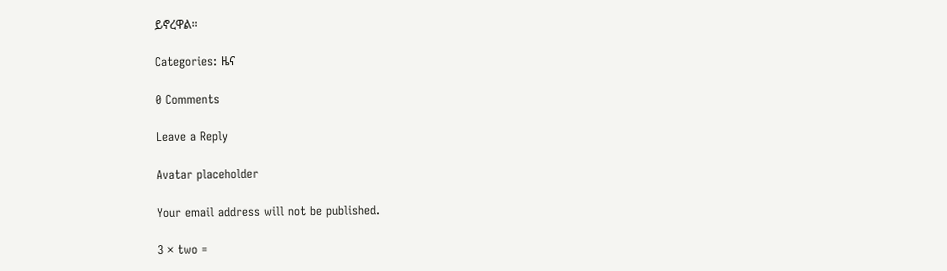ይኖረዋል።

Categories: ዜና

0 Comments

Leave a Reply

Avatar placeholder

Your email address will not be published.

3 × two =